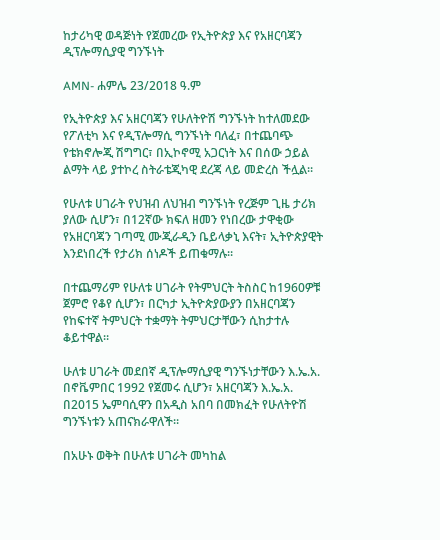ከታሪካዊ ወዳጅነት የጀመረው የኢትዮጵያ እና የአዘርባጃን ዲፕሎማሲያዊ ግንኙነት

AMN- ሐምሌ 23/2018 ዓ.ም

የኢትዮጵያ እና አዘርባጃን የሁለትዮሽ ግንኙነት ከተለመደው የፖለቲካ እና የዲፕሎማሲ ግንኙነት ባለፈ፣ በተጨባጭ የቴክኖሎጂ ሽግግር፣ በኢኮኖሚ አጋርነት እና በሰው ኃይል ልማት ላይ ያተኮረ ስትራቴጂካዊ ደረጃ ላይ መድረስ ችሏል።

የሁለቱ ሀገራት የህዝብ ለህዝብ ግንኙነት የረጅም ጊዜ ታሪክ ያለው ሲሆን፣ በ12ኛው ክፍለ ዘመን የነበረው ታዋቂው የአዘርባጃን ገጣሚ ሙጂራዲን ቤይላቃኒ እናት፣ ኢትዮጵያዊት እንደነበረች የታሪክ ሰነዶች ይጠቁማሉ።

በተጨማሪም የሁለቱ ሀገራት የትምህርት ትስስር ከ1960ዎቹ ጀምሮ የቆየ ሲሆን፣ በርካታ ኢትዮጵያውያን በአዘርባጃን የከፍተኛ ትምህርት ተቋማት ትምህርታቸውን ሲከታተሉ ቆይተዋል።

ሁለቱ ሀገራት መደበኛ ዲፕሎማሲያዊ ግንኙነታቸውን እ.ኤ.አ. በኖቬምበር 1992 የጀመሩ ሲሆን፣ አዘርባጃን እ.ኤ.አ. በ2015 ኤምባሲዋን በአዲስ አበባ በመክፈት የሁለትዮሽ ግንኙነቱን አጠናክራዋለች።

በአሁኑ ወቅት በሁለቱ ሀገራት መካከል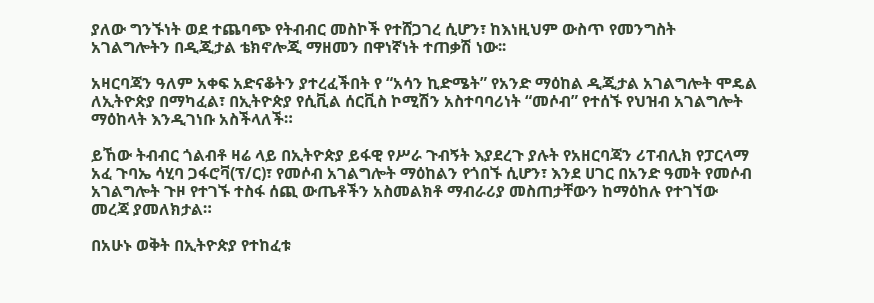ያለው ግንኙነት ወደ ተጨባጭ የትብብር መስኮች የተሸጋገረ ሲሆን፣ ከእነዚህም ውስጥ የመንግስት አገልግሎትን በዲጂታል ቴክኖሎጂ ማዘመን በዋነኛነት ተጠቃሽ ነው፡፡

አዛርባጃን ዓለም አቀፍ አድናቆትን ያተረፈችበት የ “አሳን ኪድሜት” የአንድ ማዕከል ዲጂታል አገልግሎት ሞዴል ለኢትዮጵያ በማካፈል፣ በኢትዮጵያ የሲቪል ሰርቪስ ኮሚሽን አስተባባሪነት “መሶብ” የተሰኙ የህዝብ አገልግሎት ማዕከላት እንዲገነቡ አስችላለች።

ይኸው ትብብር ጎልብቶ ዛሬ ላይ በኢትዮጵያ ይፋዊ የሥራ ጉብኝት እያደረጉ ያሉት የአዘርባጃን ሪፐብሊክ የፓርላማ አፈ ጉባኤ ሳሂባ ጋፋሮቫ(ፕ/ር)፣ የመሶብ አገልግሎት ማዕከልን የጎበኙ ሲሆን፣ እንደ ሀገር በአንድ ዓመት የመሶብ አገልግሎት ጉዞ የተገኙ ተስፋ ሰጪ ውጤቶችን አስመልክቶ ማብራሪያ መስጠታቸውን ከማዕከሉ የተገኘው መረጃ ያመለክታል።

በአሁኑ ወቅት በኢትዮጵያ የተከፈቱ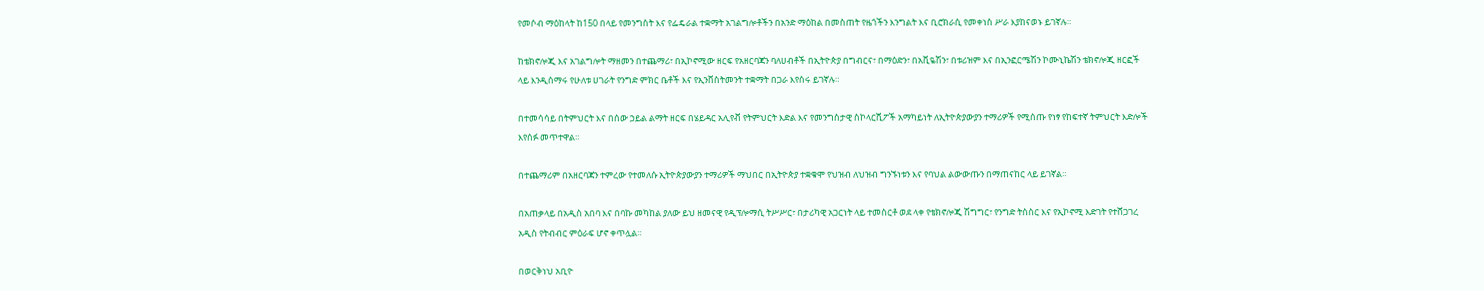የመሶብ ማዕከላት ከ150 በላይ የመንግስት እና የፌዴራል ተቋማት አገልግሎቶችን በአንድ ማዕከል በመስጠት የዜጎችን እንግልት እና ቢሮክራሲ የመቀነስ ሥራ እያከናወኑ ይገኛሉ።

ከቴክኖሎጂ እና አገልግሎት ማዘመን በተጨማሪ፣ በኢኮኖሚው ዘርፍ የአዘርባጃን ባለሀብቶች በኢትዮጵያ በግብርና፣ በማዕድን፣ በአቪዬሽን፣ በቱሪዝም እና በኢንፎርሜሽን ኮሙኒኬሽን ቴክኖሎጂ ዘርፎች ላይ እንዲሰማሩ የሁለቱ ሀገራት የንግድ ምክር ቤቶች እና የኢንቨስትመንት ተቋማት በጋራ እየሰሩ ይገኛሉ።

በተመሳሳይ በትምህርት እና በሰው ኃይል ልማት ዘርፍ በሄይዳር አሊየቭ የትምህርት እድል እና የመንግስታዊ ስኮላርሺፖች አማካይነት ለኢትዮጵያውያን ተማሪዎች የሚሰጡ የነፃ የከፍተኛ ትምህርት እድሎች እየሰፉ መጥተዋል።

በተጨማሪም በአዘርባጃን ተምረው የተመለሱ ኢትዮጵያውያን ተማሪዎች ማህበር በኢትዮጵያ ተቋቁሞ የህዝብ ለህዝብ ግንኙነቱን እና የባህል ልውውጡን በማጠናከር ላይ ይገኛል።

በአጠቃላይ በአዲስ አበባ እና በባኩ መካከል ያለው ይህ ዘመናዊ የዲፕሎማሲ ትሥሥር፣ በታሪካዊ አጋርነት ላይ ተመስርቶ ወደ ላቀ የቴክኖሎጂ ሽግግር፣ የንግድ ትስስር እና የኢኮኖሚ እድገት የተሸጋገረ አዲስ የትብብር ምዕራፍ ሆኖ ቀጥሏል።

በወርቅነህ አቢዮ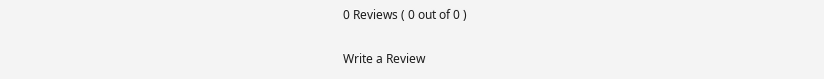0 Reviews ( 0 out of 0 )

Write a Review